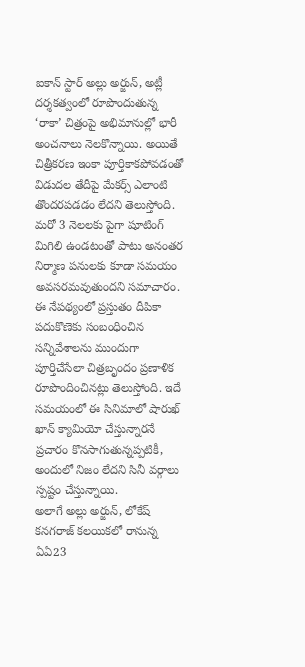ఐకాన్ స్టార్ అల్లు అర్జున్, అట్లీ దర్శకత్వంలో రూపొందుతున్న ‘రాకా’ చిత్రంపై అభిమానుల్లో భారీ అంచనాలు నెలకొన్నాయి. అయితే చిత్రీకరణ ఇంకా పూర్తికాకపోవడంతో విడుదల తేదీపై మేకర్స్ ఎలాంటి తొందరపడడం లేదని తెలుస్తోంది. మరో 3 నెలలకు పైగా షూటింగ్ మిగిలి ఉండటంతో పాటు అనంతర నిర్మాణ పనులకు కూడా సమయం అవసరమవుతుందని సమాచారం. ఈ నేపథ్యంలో ప్రస్తుతం దీపికా పదుకొణెకు సంబంధించిన సన్నివేశాలను ముందుగా పూర్తిచేసేలా చిత్రబృందం ప్రణాళిక రూపొందించినట్లు తెలుస్తోంది. ఇదే సమయంలో ఈ సినిమాలో షారుఖ్ ఖాన్ క్యామియో చేస్తున్నారనే ప్రచారం కొనసాగుతున్నప్పటికీ, అందులో నిజం లేదని సినీ వర్గాలు స్పష్టం చేస్తున్నాయి.
అలాగే అల్లు అర్జున్, లోకేష్ కనగరాజ్ కలయికలో రానున్న ఏఏ23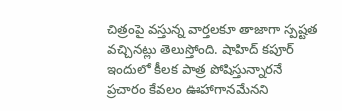చిత్రంపై వస్తున్న వార్తలకూ తాజాగా స్పష్టత వచ్చినట్లు తెలుస్తోంది. షాహిద్ కపూర్ ఇందులో కీలక పాత్ర పోషిస్తున్నారనే ప్రచారం కేవలం ఊహాగానమేనని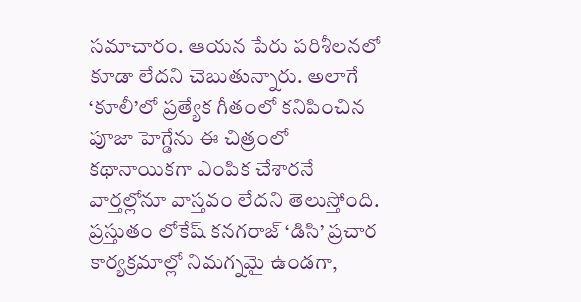సమాచారం. ఆయన పేరు పరిశీలనలో కూడా లేదని చెబుతున్నారు. అలాగే ‘కూలీ’లో ప్రత్యేక గీతంలో కనిపించిన పూజా హెగ్డేను ఈ చిత్రంలో కథానాయికగా ఎంపిక చేశారనే వార్తల్లోనూ వాస్తవం లేదని తెలుస్తోంది. ప్రస్తుతం లోకేష్ కనగరాజ్ ‘డిసి’ ప్రచార కార్యక్రమాల్లో నిమగ్నమై ఉండగా,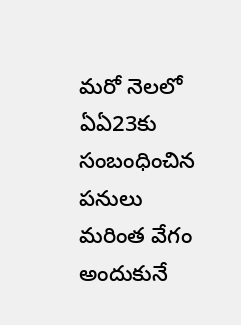మరో నెలలో ఏఏ23కు సంబంధించిన పనులు మరింత వేగం అందుకునే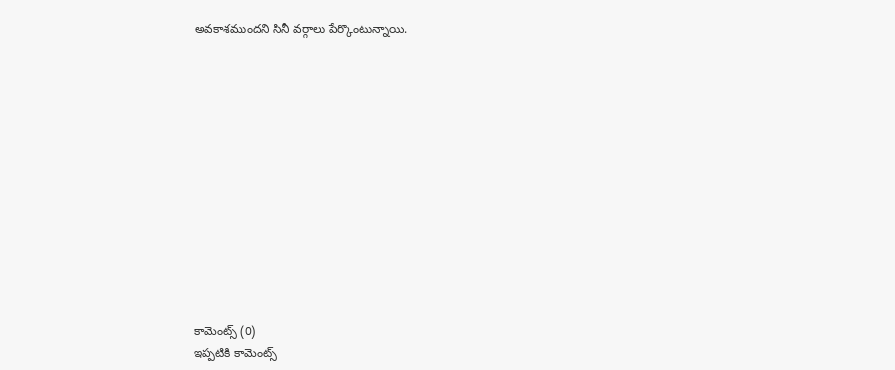అవకాశముందని సినీ వర్గాలు పేర్కొంటున్నాయి.













కామెంట్స్ (0)
ఇప్పటికి కామెంట్స్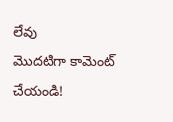లేవు
మొదటిగా కామెంట్ చేయండి!